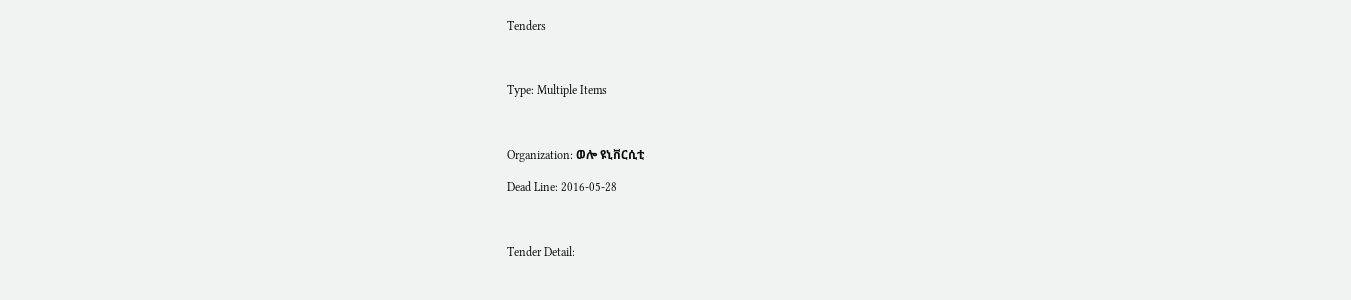Tenders



Type: Multiple Items



Organization: ወሎ ዩኒቨርሲቲ

Dead Line: 2016-05-28



Tender Detail: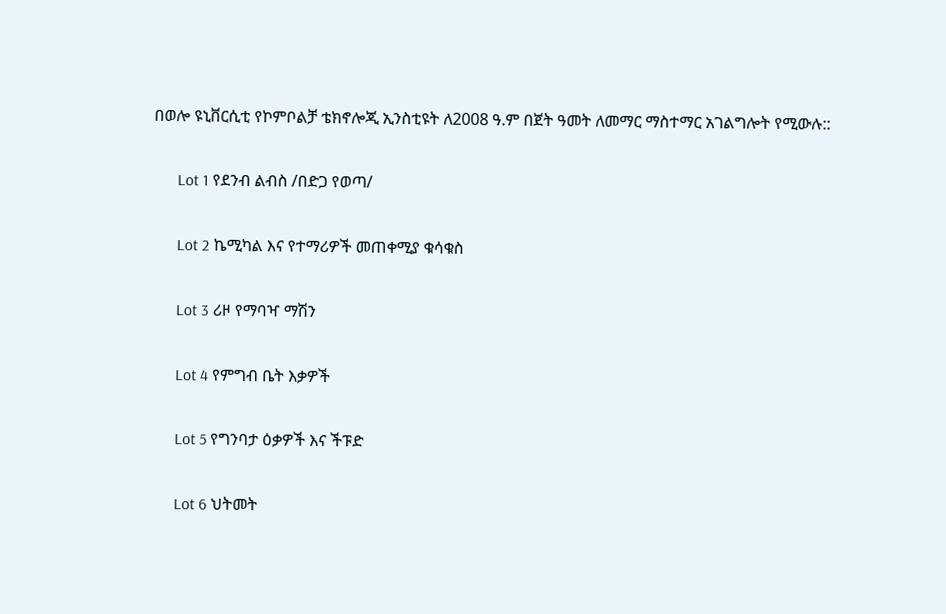በወሎ ዩኒቨርሲቲ የኮምቦልቻ ቴክኖሎጂ ኢንስቲዩት ለ2008 ዓ.ም በጀት ዓመት ለመማር ማስተማር አገልግሎት የሚውሉ::

      Lot 1 የደንብ ልብስ /በድጋ የወጣ/

      Lot 2 ኬሚካል እና የተማሪዎች መጠቀሚያ ቁሳቁስ

      Lot 3 ሪዞ የማባዣ ማሽን

      Lot 4 የምግብ ቤት እቃዎች

      Lot 5 የግንባታ ዕቃዎች እና ችፑድ

      Lot 6 ህትመት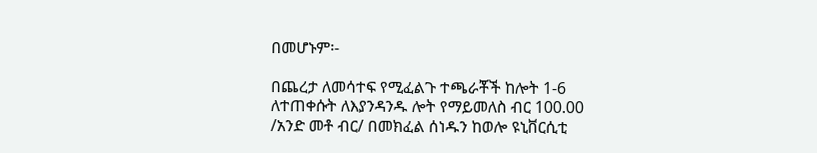በመሆኑም፡-

በጨረታ ለመሳተፍ የሚፈልጉ ተጫራቾች ከሎት 1-6 ለተጠቀሱት ለእያንዳንዱ ሎት የማይመለስ ብር 100.00 /አንድ መቶ ብር/ በመክፈል ሰነዱን ከወሎ ዩኒቨርሲቲ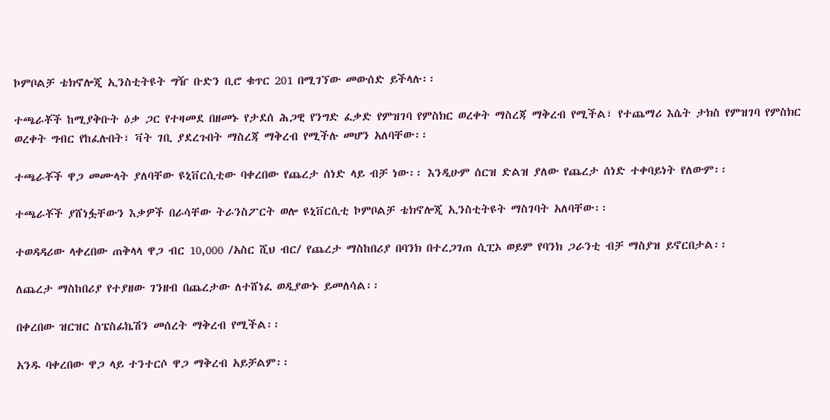ኮምቦልቻ ቴክኖሎጂ ኢንስቲትዩት ግዥ ቡድን ቢሮ ቁጥር 201 በሚገኘው መውሰድ ይችላሉ፡፡

ተጫራቾች ከሚያቅቡት ዕቃ ጋር የተዛመደ በዘመኑ የታደሰ ሕጋዊ የንግድ ፈቃድ የምዝገባ የምስክር ወረቀት ማስረጃ ማቅረብ የሚችል፣ የተጨማሪ እሴት ታክስ የምዝገባ የምስክር ወረቀት ግብር የከፈሉበት፣ ቫት ገቢ ያደረጉበት ማስረጃ ማቅረብ የሚችሉ መሆን አለባቸው፡፡

ተጫራቾች ዋጋ መሙላት ያለባቸው ዩኒቨርሲቲው ባቀረበው የጨረታ ሰነድ ላይ ብቻ ነው፡፡ እንዲሁም ሰርዝ ድልዝ ያለው የጨረታ ሰነድ ተቀባይነት የለውም፡፡

ተጫራቾች ያሸነፏቸውን እቃዎች በራሳቸው ትራንስፖርት ወሎ ዩኒቨርሲቲ ኮምቦልቻ ቴክኖሎጂ ኢንስቲትዩት ማስገባት አለባቸው፡፡

ተወዳዳሪው ላቀረበው ጠቅላላ ዋጋ ብር 10,000 /አስር ሺህ ብር/ የጨረታ ማስከበሪያ በባንክ በተረጋገጠ ሲፒኦ ወይም የባንክ ጋራንቲ ብቻ ማስያዝ ይኖርበታል፡፡

ለጨረታ ማስከበሪያ የተያዘው ገንዘብ በጨረታው ለተሸነፈ ወዲያውኑ ይመለሳል፡፡

በቀረበው ዝርዝር ስፔስፊኬሽን መሰረት ማቅረብ የሚችል፡፡

አንዱ ባቀረበው ዋጋ ላይ ተንተርሶ ዋጋ ማቅረብ አይቻልም፡፡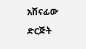አሸናፊው ድርጅት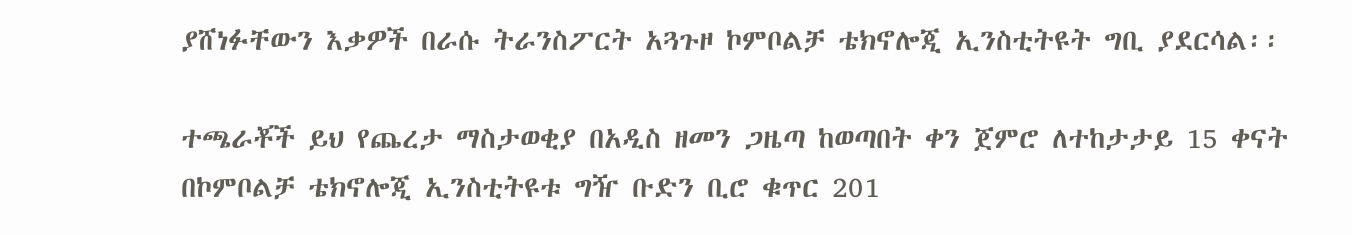ያሸነፉቸውን እቃዎች በራሱ ትራንስፖርት አጓጉዞ ኮምቦልቻ ቴክኖሎጂ ኢንስቲትዩት ግቢ ያደርሳል፡፡

ተጫራቾች ይህ የጨረታ ማስታወቂያ በአዲስ ዘመን ጋዜጣ ከወጣበት ቀን ጀምሮ ለተከታታይ 15 ቀናት በኮምቦልቻ ቴክኖሎጂ ኢንስቲትዩቱ ግዥ ቡድን ቢሮ ቁጥር 201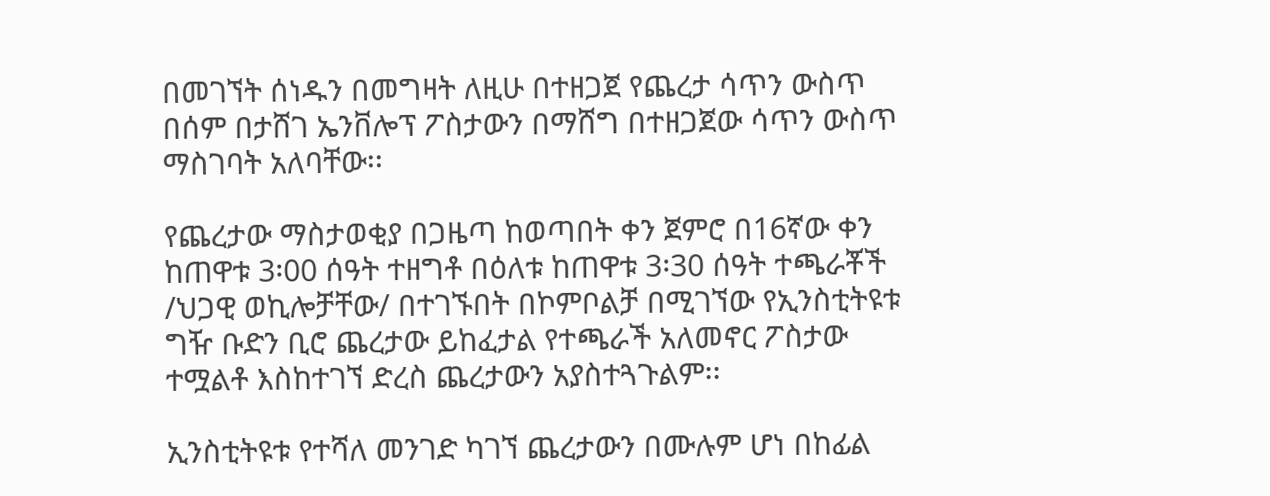በመገኘት ሰነዱን በመግዛት ለዚሁ በተዘጋጀ የጨረታ ሳጥን ውስጥ በሰም በታሸገ ኤንቨሎፕ ፖስታውን በማሸግ በተዘጋጀው ሳጥን ውስጥ ማስገባት አለባቸው፡፡

የጨረታው ማስታወቂያ በጋዜጣ ከወጣበት ቀን ጀምሮ በ16ኛው ቀን ከጠዋቱ 3፡00 ሰዓት ተዘግቶ በዕለቱ ከጠዋቱ 3፡30 ሰዓት ተጫራቾች /ህጋዊ ወኪሎቻቸው/ በተገኙበት በኮምቦልቻ በሚገኘው የኢንስቲትዩቱ ግዥ ቡድን ቢሮ ጨረታው ይከፈታል የተጫራች አለመኖር ፖስታው ተሟልቶ እስከተገኘ ድረስ ጨረታውን አያስተጓጉልም፡፡

ኢንስቲትዩቱ የተሻለ መንገድ ካገኘ ጨረታውን በሙሉም ሆነ በከፊል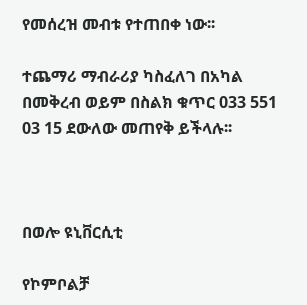የመሰረዝ መብቱ የተጠበቀ ነው፡፡

ተጨማሪ ማብራሪያ ካስፈለገ በአካል በመቅረብ ወይም በስልክ ቁጥር 033 551 03 15 ደውለው መጠየቅ ይችላሉ፡፡



በወሎ ዩኒቨርሲቲ

የኮምቦልቻ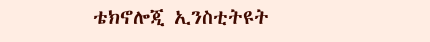ቴክኖሎጂ ኢንስቲትዩት